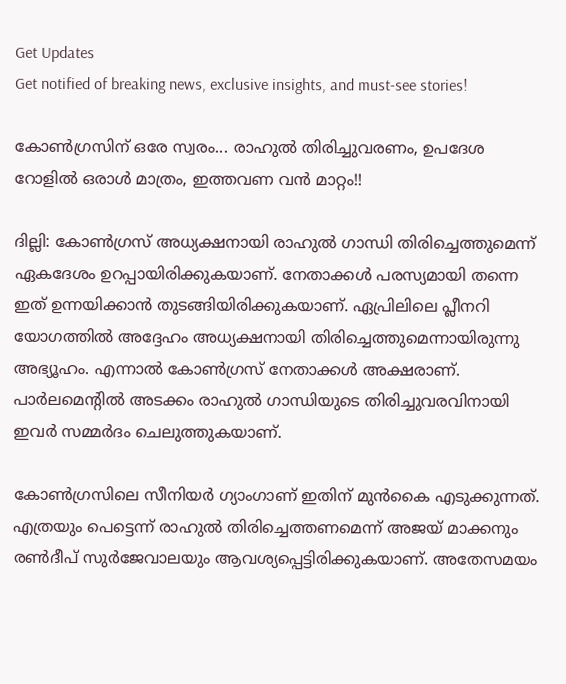Get Updates
Get notified of breaking news, exclusive insights, and must-see stories!

കോണ്‍ഗ്രസിന് ഒരേ സ്വരം... രാഹുല്‍ തിരിച്ചുവരണം, ഉപദേശ റോളില്‍ ഒരാള്‍ മാത്രം, ഇത്തവണ വന്‍ മാറ്റം!!

ദില്ലി: കോണ്‍ഗ്രസ് അധ്യക്ഷനായി രാഹുല്‍ ഗാന്ധി തിരിച്ചെത്തുമെന്ന് ഏകദേശം ഉറപ്പായിരിക്കുകയാണ്. നേതാക്കള്‍ പരസ്യമായി തന്നെ ഇത് ഉന്നയിക്കാന്‍ തുടങ്ങിയിരിക്കുകയാണ്. ഏപ്രിലിലെ പ്ലീനറി യോഗത്തില്‍ അദ്ദേഹം അധ്യക്ഷനായി തിരിച്ചെത്തുമെന്നായിരുന്നു അഭ്യൂഹം. എന്നാല്‍ കോണ്‍ഗ്രസ് നേതാക്കള്‍ അക്ഷരാണ്. പാര്‍ലമെന്റില്‍ അടക്കം രാഹുല്‍ ഗാന്ധിയുടെ തിരിച്ചുവരവിനായി ഇവര്‍ സമ്മര്‍ദം ചെലുത്തുകയാണ്.

കോണ്‍ഗ്രസിലെ സീനിയര്‍ ഗ്യാംഗാണ് ഇതിന് മുന്‍കൈ എടുക്കുന്നത്. എത്രയും പെട്ടെന്ന് രാഹുല്‍ തിരിച്ചെത്തണമെന്ന് അജയ് മാക്കനും രണ്‍ദീപ് സുര്‍ജേവാലയും ആവശ്യപ്പെട്ടിരിക്കുകയാണ്. അതേസമയം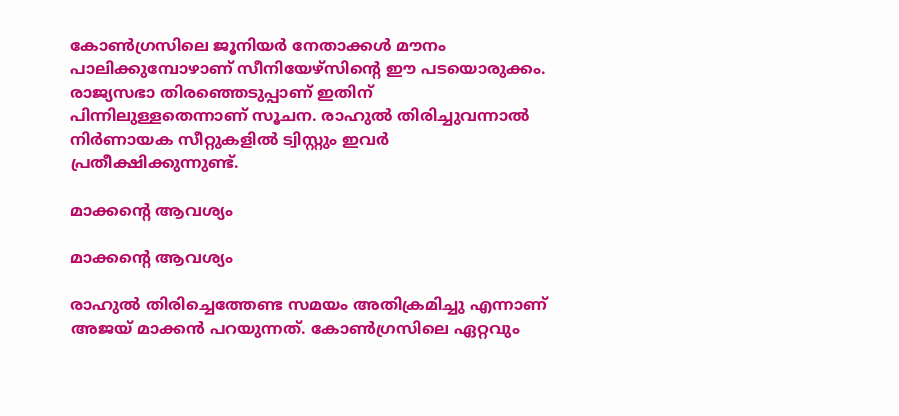കോണ്‍ഗ്രസിലെ ജൂനിയര്‍ നേതാക്കള്‍ മൗനം പാലിക്കുമ്പോഴാണ് സീനിയേഴ്‌സിന്റെ ഈ പടയൊരുക്കം. രാജ്യസഭാ തിരഞ്ഞെടുപ്പാണ് ഇതിന് പിന്നിലുള്ളതെന്നാണ് സൂചന. രാഹുല്‍ തിരിച്ചുവന്നാല്‍ നിര്‍ണായക സീറ്റുകളില്‍ ട്വിസ്റ്റും ഇവര്‍ പ്രതീക്ഷിക്കുന്നുണ്ട്.

മാക്കന്റെ ആവശ്യം

മാക്കന്റെ ആവശ്യം

രാഹുല്‍ തിരിച്ചെത്തേണ്ട സമയം അതിക്രമിച്ചു എന്നാണ് അജയ് മാക്കന്‍ പറയുന്നത്. കോണ്‍ഗ്രസിലെ ഏറ്റവും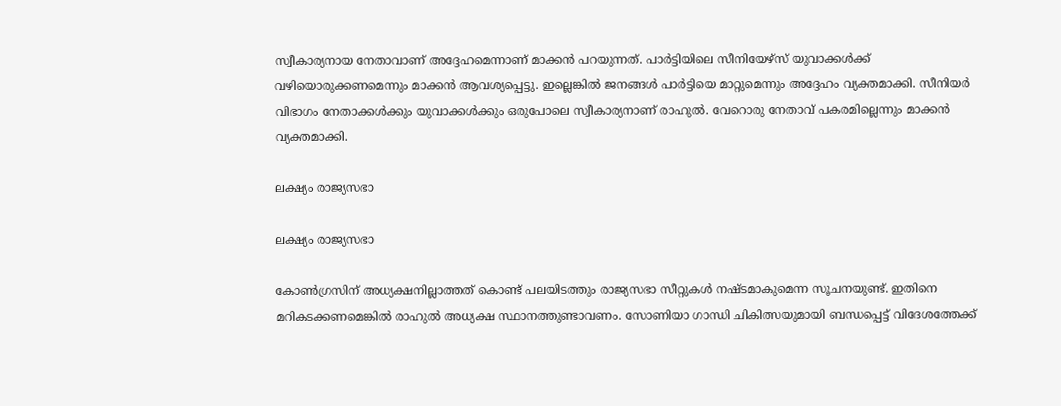സ്വീകാര്യനായ നേതാവാണ് അദ്ദേഹമെന്നാണ് മാക്കന്‍ പറയുന്നത്. പാര്‍ട്ടിയിലെ സീനിയേഴ്‌സ് യുവാക്കള്‍ക്ക് വഴിയൊരുക്കണമെന്നും മാക്കന്‍ ആവശ്യപ്പെട്ടു. ഇല്ലെങ്കില്‍ ജനങ്ങള്‍ പാര്‍ട്ടിയെ മാറ്റുമെന്നും അദ്ദേഹം വ്യക്തമാക്കി. സീനിയര്‍ വിഭാഗം നേതാക്കള്‍ക്കും യുവാക്കള്‍ക്കും ഒരുപോലെ സ്വീകാര്യനാണ് രാഹുല്‍. വേറൊരു നേതാവ് പകരമില്ലെന്നും മാക്കന്‍ വ്യക്തമാക്കി.

ലക്ഷ്യം രാജ്യസഭാ

ലക്ഷ്യം രാജ്യസഭാ

കോണ്‍ഗ്രസിന് അധ്യക്ഷനില്ലാത്തത് കൊണ്ട് പലയിടത്തും രാജ്യസഭാ സീറ്റുകള്‍ നഷ്ടമാകുമെന്ന സൂചനയുണ്ട്. ഇതിനെ മറികടക്കണമെങ്കില്‍ രാഹുല്‍ അധ്യക്ഷ സ്ഥാനത്തുണ്ടാവണം. സോണിയാ ഗാന്ധി ചികിത്സയുമായി ബന്ധപ്പെട്ട് വിദേശത്തേക്ക്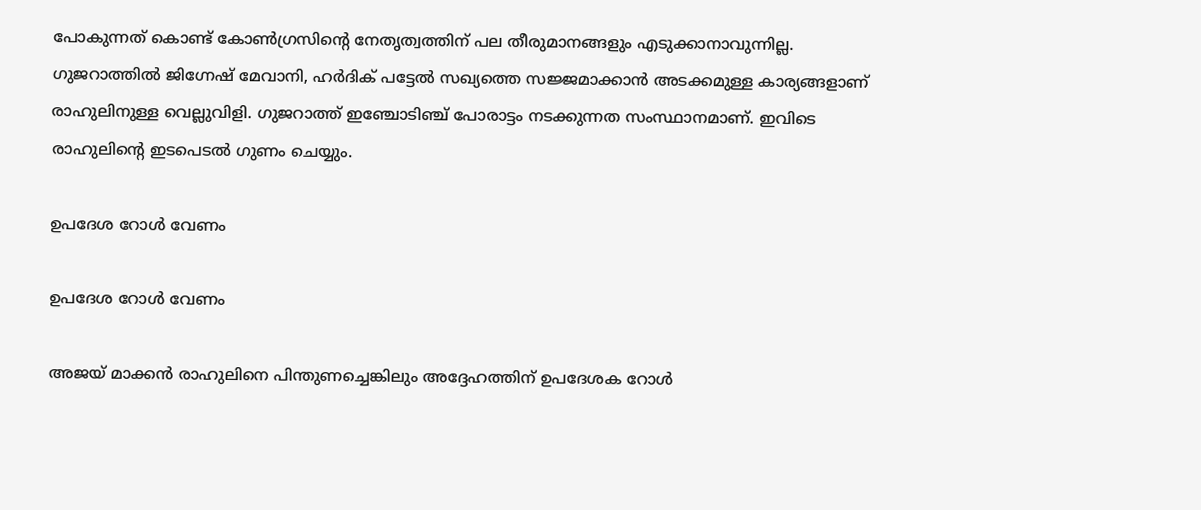പോകുന്നത് കൊണ്ട് കോണ്‍ഗ്രസിന്റെ നേതൃത്വത്തിന് പല തീരുമാനങ്ങളും എടുക്കാനാവുന്നില്ല. ഗുജറാത്തില്‍ ജിഗ്നേഷ് മേവാനി, ഹര്‍ദിക് പട്ടേല്‍ സഖ്യത്തെ സജ്ജമാക്കാന്‍ അടക്കമുള്ള കാര്യങ്ങളാണ് രാഹുലിനുള്ള വെല്ലുവിളി. ഗുജറാത്ത് ഇഞ്ചോടിഞ്ച് പോരാട്ടം നടക്കുന്നത സംസ്ഥാനമാണ്. ഇവിടെ രാഹുലിന്റെ ഇടപെടല്‍ ഗുണം ചെയ്യും.

ഉപദേശ റോള്‍ വേണം

ഉപദേശ റോള്‍ വേണം

അജയ് മാക്കന്‍ രാഹുലിനെ പിന്തുണച്ചെങ്കിലും അദ്ദേഹത്തിന് ഉപദേശക റോള്‍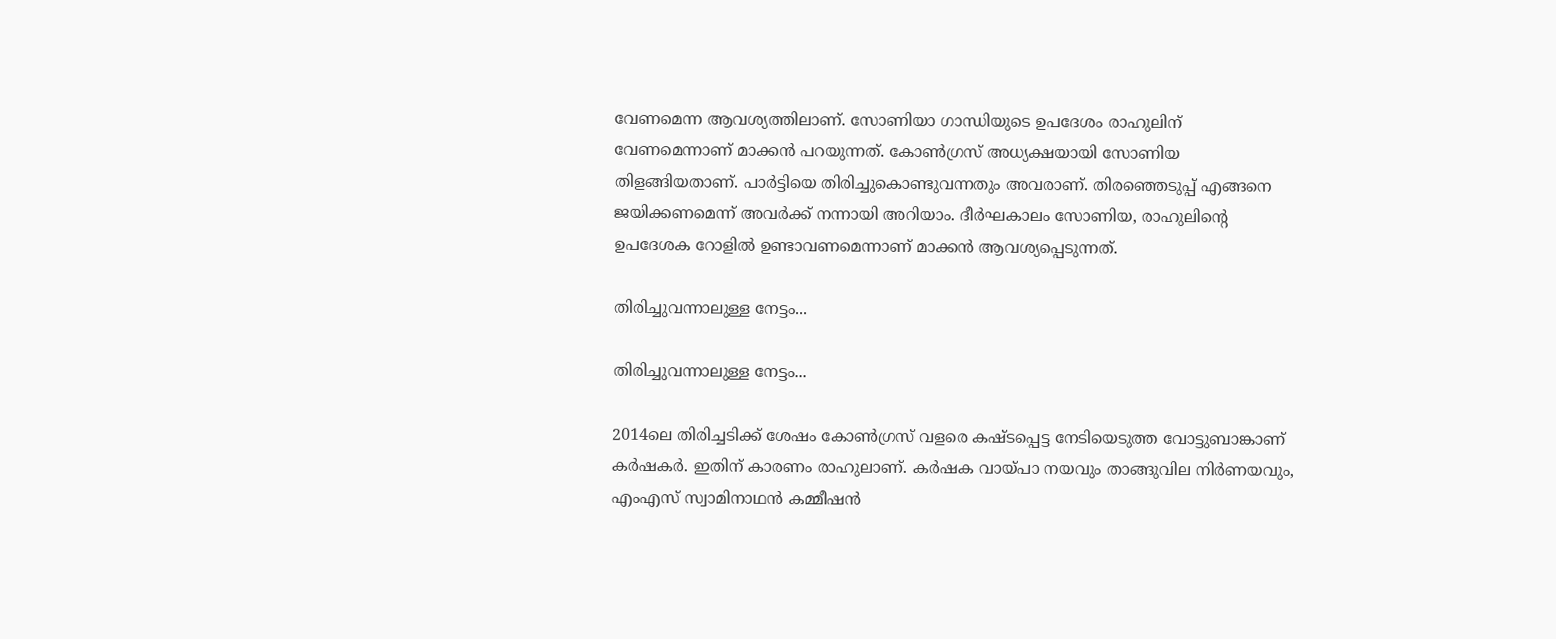വേണമെന്ന ആവശ്യത്തിലാണ്. സോണിയാ ഗാന്ധിയുടെ ഉപദേശം രാഹുലിന് വേണമെന്നാണ് മാക്കന്‍ പറയുന്നത്. കോണ്‍ഗ്രസ് അധ്യക്ഷയായി സോണിയ തിളങ്ങിയതാണ്. പാര്‍ട്ടിയെ തിരിച്ചുകൊണ്ടുവന്നതും അവരാണ്. തിരഞ്ഞെടുപ്പ് എങ്ങനെ ജയിക്കണമെന്ന് അവര്‍ക്ക് നന്നായി അറിയാം. ദീര്‍ഘകാലം സോണിയ, രാഹുലിന്റെ ഉപദേശക റോളില്‍ ഉണ്ടാവണമെന്നാണ് മാക്കന്‍ ആവശ്യപ്പെടുന്നത്.

തിരിച്ചുവന്നാലുള്ള നേട്ടം...

തിരിച്ചുവന്നാലുള്ള നേട്ടം...

2014ലെ തിരിച്ചടിക്ക് ശേഷം കോണ്‍ഗ്രസ് വളരെ കഷ്ടപ്പെട്ട നേടിയെടുത്ത വോട്ടുബാങ്കാണ് കര്‍ഷകര്‍. ഇതിന് കാരണം രാഹുലാണ്. കര്‍ഷക വായ്പാ നയവും താങ്ങുവില നിര്‍ണയവും, എംഎസ് സ്വാമിനാഥന്‍ കമ്മീഷന്‍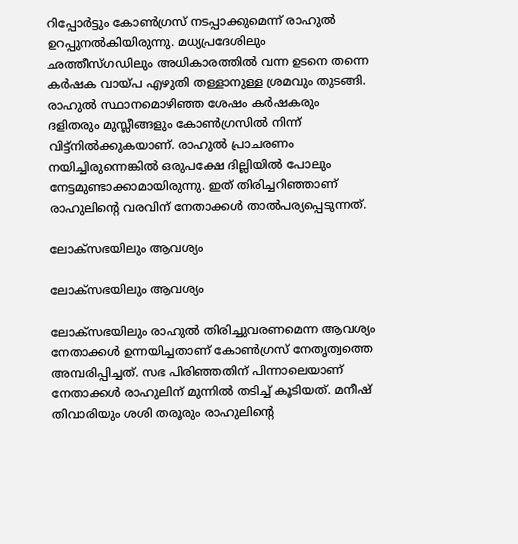റിപ്പോര്‍ട്ടും കോണ്‍ഗ്രസ് നടപ്പാക്കുമെന്ന് രാഹുല്‍ ഉറപ്പുനല്‍കിയിരുന്നു. മധ്യപ്രദേശിലും ഛത്തീസ്ഗഡിലും അധികാരത്തില്‍ വന്ന ഉടനെ തന്നെ കര്‍ഷക വായ്പ എഴുതി തള്ളാനുള്ള ശ്രമവും തുടങ്ങി. രാഹുല്‍ സ്ഥാനമൊഴിഞ്ഞ ശേഷം കര്‍ഷകരും ദളിതരും മുസ്ലീങ്ങളും കോണ്‍ഗ്രസില്‍ നിന്ന് വിട്ട്‌നില്‍ക്കുകയാണ്. രാഹുല്‍ പ്രാചരണം നയിച്ചിരുന്നെങ്കില്‍ ഒരുപക്ഷേ ദില്ലിയില്‍ പോലും നേട്ടമുണ്ടാക്കാമായിരുന്നു. ഇത് തിരിച്ചറിഞ്ഞാണ് രാഹുലിന്റെ വരവിന് നേതാക്കള്‍ താല്‍പര്യപ്പെടുന്നത്.

ലോക്‌സഭയിലും ആവശ്യം

ലോക്‌സഭയിലും ആവശ്യം

ലോക്‌സഭയിലും രാഹുല്‍ തിരിച്ചുവരണമെന്ന ആവശ്യം നേതാക്കള്‍ ഉന്നയിച്ചതാണ് കോണ്‍ഗ്രസ് നേതൃത്വത്തെ അമ്പരിപ്പിച്ചത്. സഭ പിരിഞ്ഞതിന് പിന്നാലെയാണ് നേതാക്കള്‍ രാഹുലിന് മുന്നില്‍ തടിച്ച് കൂടിയത്. മനീഷ് തിവാരിയും ശശി തരൂരും രാഹുലിന്റെ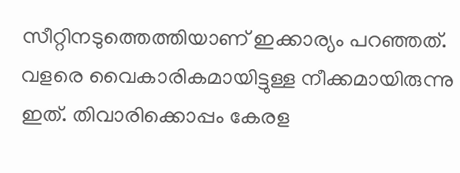സീറ്റിനടുത്തെത്തിയാണ് ഇക്കാര്യം പറഞ്ഞത്. വളരെ വൈകാരികമായിട്ടുള്ള നീക്കമായിരുന്നു ഇത്. തിവാരിക്കൊപ്പം കേരള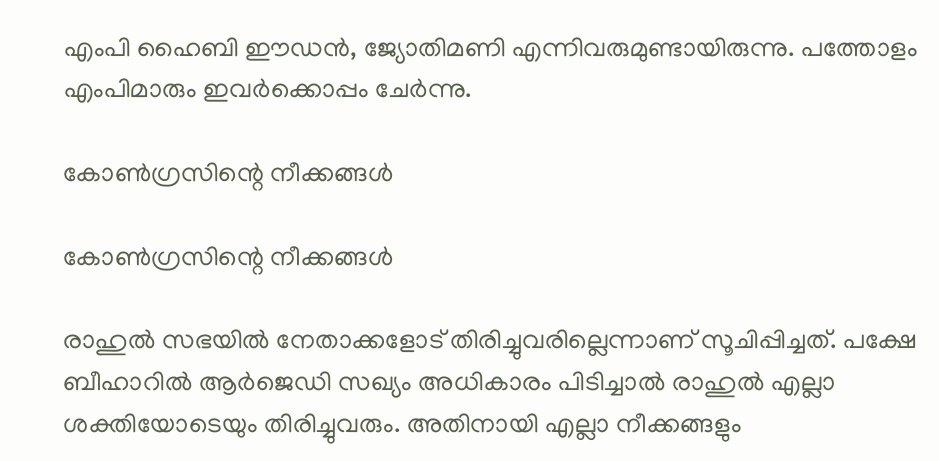എംപി ഹൈബി ഈഡന്‍, ജ്യോതിമണി എന്നിവരുമുണ്ടായിരുന്നു. പത്തോളം എംപിമാരും ഇവര്‍ക്കൊപ്പം ചേര്‍ന്നു.

കോണ്‍ഗ്രസിന്റെ നീക്കങ്ങള്‍

കോണ്‍ഗ്രസിന്റെ നീക്കങ്ങള്‍

രാഹുല്‍ സഭയില്‍ നേതാക്കളോട് തിരിച്ചുവരില്ലെന്നാണ് സൂചിപ്പിച്ചത്. പക്ഷേ ബീഹാറില്‍ ആര്‍ജെഡി സഖ്യം അധികാരം പിടിച്ചാല്‍ രാഹുല്‍ എല്ലാ ശക്തിയോടെയും തിരിച്ചുവരും. അതിനായി എല്ലാ നീക്കങ്ങളും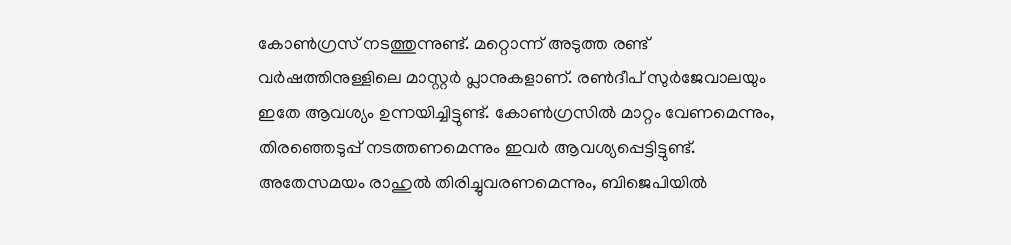കോണ്‍ഗ്രസ് നടത്തുന്നുണ്ട്. മറ്റൊന്ന് അടുത്ത രണ്ട് വര്‍ഷത്തിനുള്ളിലെ മാസ്റ്റര്‍ പ്ലാനുകളാണ്. രണ്‍ദീപ് സുര്‍ജേവാലയും ഇതേ ആവശ്യം ഉന്നയിച്ചിട്ടുണ്ട്. കോണ്‍ഗ്രസില്‍ മാറ്റം വേണമെന്നും, തിരഞ്ഞെടുപ്പ് നടത്തണമെന്നും ഇവര്‍ ആവശ്യപ്പെട്ടിട്ടുണ്ട്. അതേസമയം രാഹുല്‍ തിരിച്ചുവരണമെന്നും, ബിജെപിയില്‍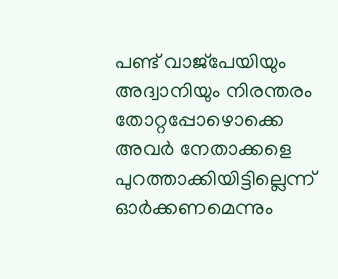പണ്ട് വാജ്‌പേയിയും അദ്വാനിയും നിരന്തരം തോറ്റപ്പോഴൊക്കെ അവര്‍ നേതാക്കളെ പുറത്താക്കിയിട്ടില്ലെന്ന് ഓര്‍ക്കണമെന്നും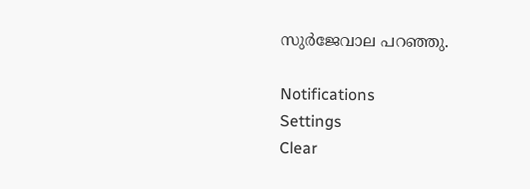സുര്‍ജേവാല പറഞ്ഞു.

Notifications
Settings
Clear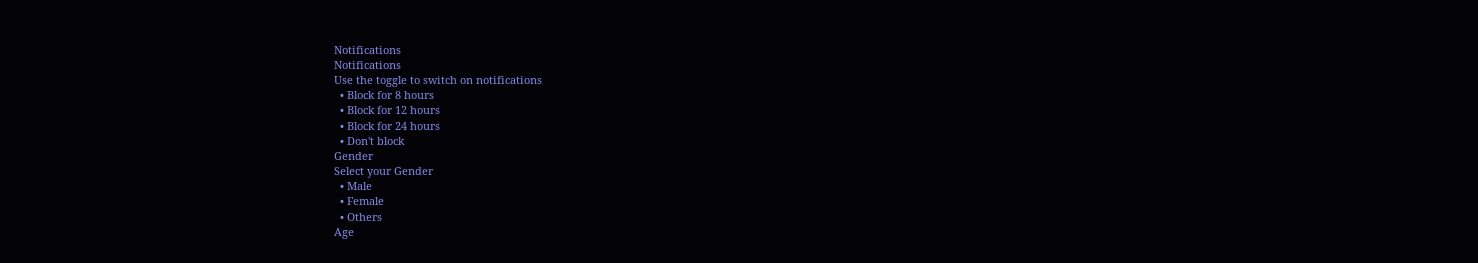Notifications
Notifications
Use the toggle to switch on notifications
  • Block for 8 hours
  • Block for 12 hours
  • Block for 24 hours
  • Don't block
Gender
Select your Gender
  • Male
  • Female
  • Others
Age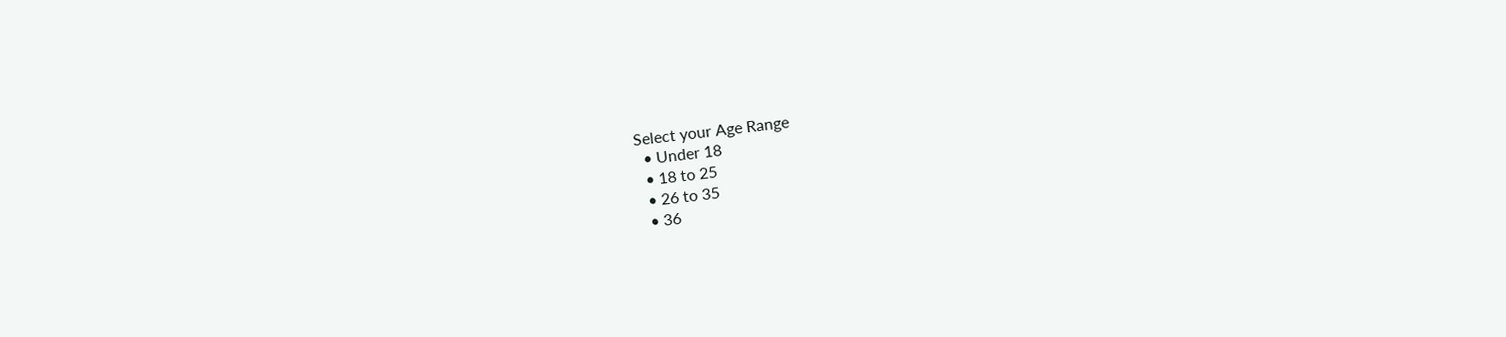Select your Age Range
  • Under 18
  • 18 to 25
  • 26 to 35
  • 36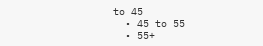to 45
  • 45 to 55
  • 55+